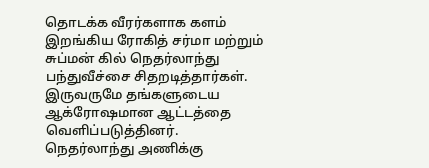தொடக்க வீரர்களாக களம் இறங்கிய ரோகித் சர்மா மற்றும் சுப்மன் கில் நெதர்லாந்து பந்துவீச்சை சிதறடித்தார்கள். இருவருமே தங்களுடைய ஆக்ரோஷமான ஆட்டத்தை வெளிப்படுத்தினர்.
நெதர்லாந்து அணிக்கு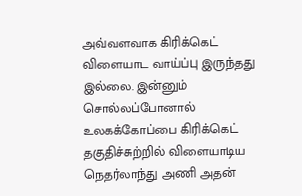அவ்வளவாக கிரிக்கெட் விளையாட வாய்ப்பு இருந்தது இல்லை. இன்னும் சொல்லப்போனால் உலகக்கோப்பை கிரிக்கெட் தகுதிச்சுற்றில் விளையாடிய நெதர்லாந்து அணி அதன்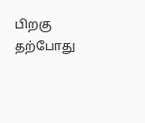பிறகு தற்போது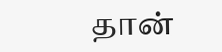தான்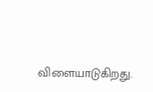விளையாடுகிறது.